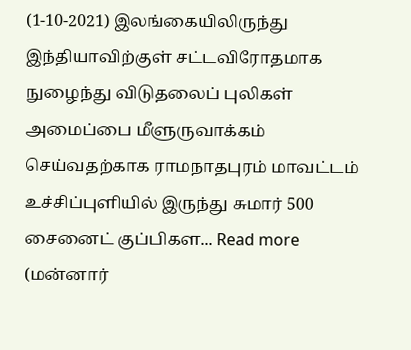(1-10-2021) இலங்கையிலிருந்து இந்தியாவிற்குள் சட்டவிரோதமாக நுழைந்து விடுதலைப் புலிகள் அமைப்பை மீளுருவாக்கம் செய்வதற்காக ராமநாதபுரம் மாவட்டம் உச்சிப்புளியில் இருந்து சுமார் 500 சைனைட் குப்பிகள... Read more
(மன்னார்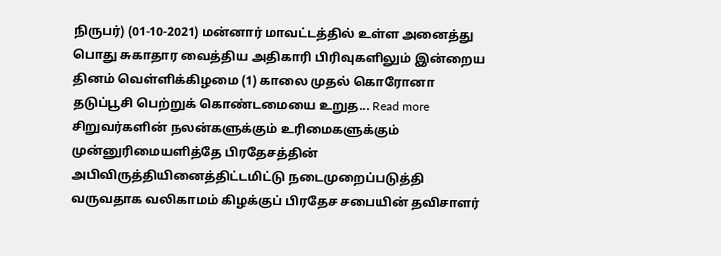நிருபர்) (01-10-2021) மன்னார் மாவட்டத்தில் உள்ள அனைத்து பொது சுகாதார வைத்திய அதிகாரி பிரிவுகளிலும் இன்றைய தினம் வெள்ளிக்கிழமை (1) காலை முதல் கொரோனா தடுப்பூசி பெற்றுக் கொண்டமையை உறுத... Read more
சிறுவர்களின் நலன்களுக்கும் உரிமைகளுக்கும் முன்னுரிமையளித்தே பிரதேசத்தின் அபிவிருத்தியினைத்திட்டமிட்டு நடைமுறைப்படுத்தி வருவதாக வலிகாமம் கிழக்குப் பிரதேச சபையின் தவிசாளர்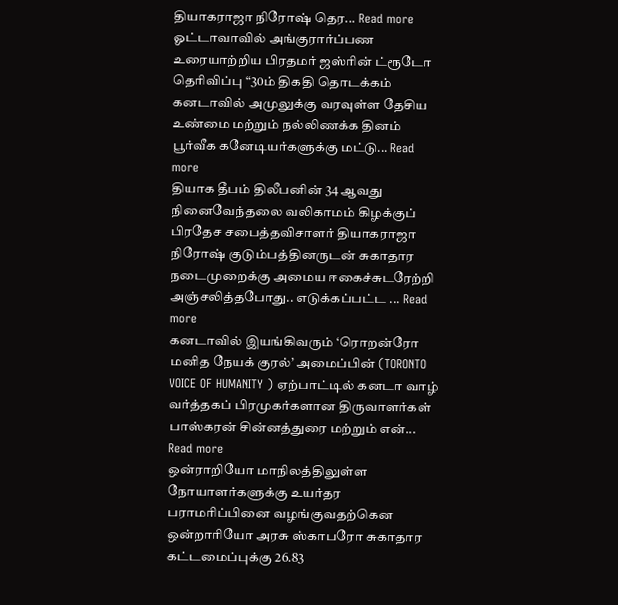தியாகராஜா நிரோஷ் தெர... Read more
ஓட்டாவாவில் அங்குரார்ப்பண உரையாற்றிய பிரதமர் ஜஸ்ரின் ட்ரூடோ தெரிவிப்பு “30ம் திகதி தொடக்கம் கனடாவில் அமுலுக்கு வரவுள்ள தேசிய உண்மை மற்றும் நல்லிணக்க தினம் பூர்வீக கனேடியர்களுக்கு மட்டு... Read more
தியாக தீபம் திலீபனின் 34 ஆவது நினைவேந்தலை வலிகாமம் கிழக்குப் பிரதேச சபைத்தவிசாளர் தியாகராஜா நிரோஷ் குடும்பத்தினருடன் சுகாதார நடைமுறைக்கு அமைய ஈகைச்சுடரேற்றி அஞ்சலித்தபோது.. எடுக்கப்பட்ட ... Read more
கனடாவில் இயங்கிவரும் ‘ரொறன்ரோ மனித நேயக் குரல்’ அமைப்பின் (TORONTO VOICE OF HUMANITY ) ஏற்பாட்டில் கனடா வாழ் வர்த்தகப் பிரமுகர்களான திருவாளர்கள் பாஸ்கரன் சின்னத்துரை மற்றும் என்... Read more
ஒன்ராறியோ மாநிலத்திலுள்ள நோயாளர்களுக்கு உயர்தர பராமரிப்பினை வழங்குவதற்கென ஒன்றாரியோ அரசு ஸ்காபரோ சுகாதார கட்டமைப்புக்கு 26.83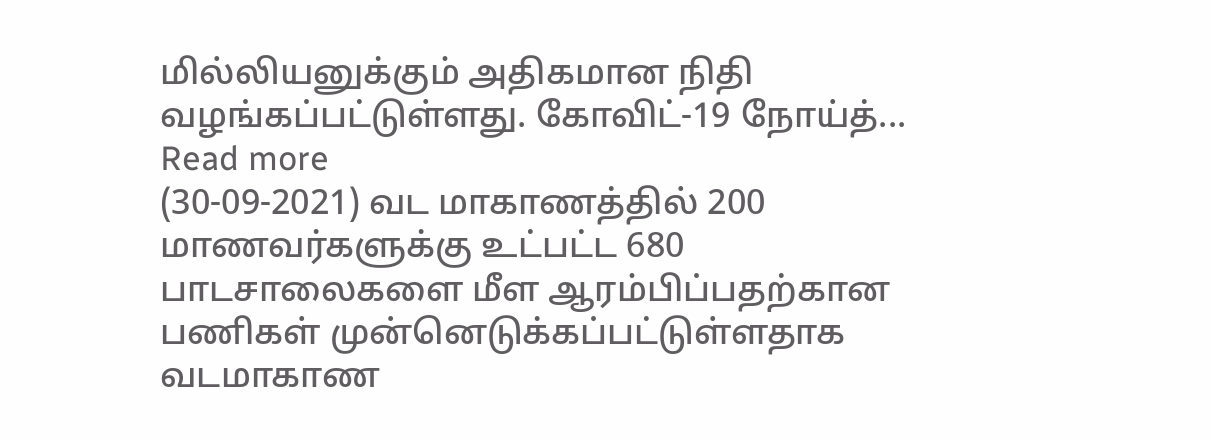மில்லியனுக்கும் அதிகமான நிதி வழங்கப்பட்டுள்ளது. கோவிட்-19 நோய்த்... Read more
(30-09-2021) வட மாகாணத்தில் 200 மாணவர்களுக்கு உட்பட்ட 680 பாடசாலைகளை மீள ஆரம்பிப்பதற்கான பணிகள் முன்னெடுக்கப்பட்டுள்ளதாக வடமாகாண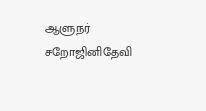ஆளுநர் சறோஜினிதேவி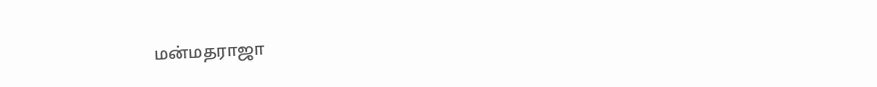மன்மதராஜா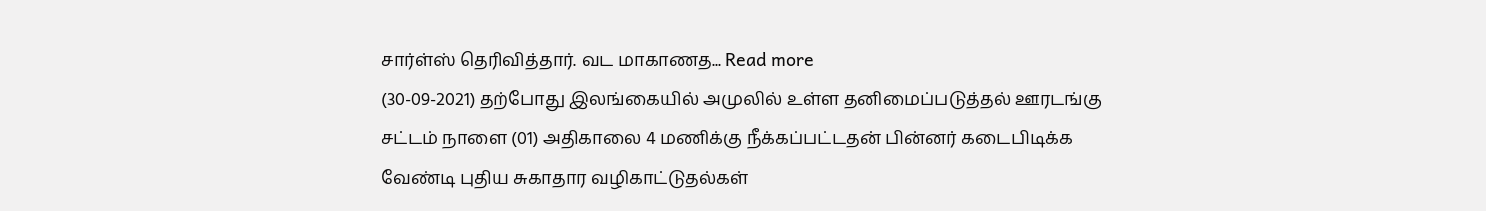சார்ள்ஸ் தெரிவித்தார். வட மாகாணத... Read more
(30-09-2021) தற்போது இலங்கையில் அமுலில் உள்ள தனிமைப்படுத்தல் ஊரடங்கு சட்டம் நாளை (01) அதிகாலை 4 மணிக்கு நீக்கப்பட்டதன் பின்னர் கடைபிடிக்க வேண்டி புதிய சுகாதார வழிகாட்டுதல்கள்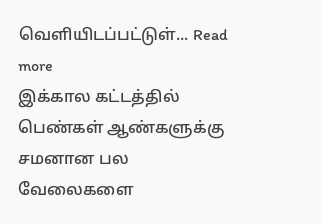வௌியிடப்பட்டுள்... Read more
இக்கால கட்டத்தில் பெண்கள் ஆண்களுக்கு சமனான பல வேலைகளை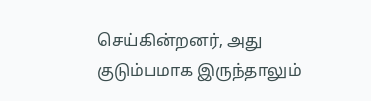செய்கின்றனர், அது குடும்பமாக இருந்தாலும்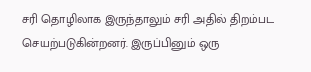சரி தொழிலாக இருந்தாலும் சரி அதில் திறம்பட செயற்படுகின்றனர். இருப்பினும் ஒரு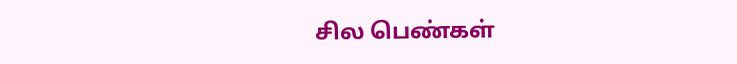சில பெண்கள்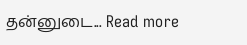தன்னுடை... Read more